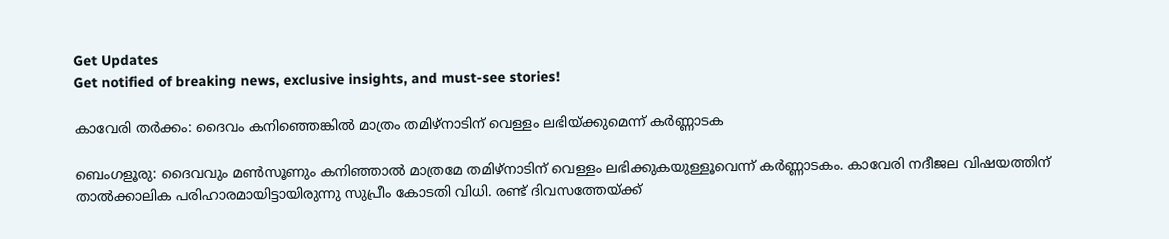Get Updates
Get notified of breaking news, exclusive insights, and must-see stories!

കാവേരി തര്‍ക്കം: ദൈവം കനിഞ്ഞെങ്കില്‍ മാത്രം തമിഴ്‌നാടിന് വെള്ളം ലഭിയ്ക്കുമെന്ന് കര്‍ണ്ണാടക

ബെംഗളൂരു: ദൈവവും മണ്‍സൂണും കനിഞ്ഞാല്‍ മാത്രമേ തമിഴ്‌നാടിന് വെള്ളം ലഭിക്കുകയുള്ളൂവെന്ന് കര്‍ണ്ണാടകം. കാവേരി നദീജല വിഷയത്തിന് താല്‍ക്കാലിക പരിഹാരമായിട്ടായിരുന്നു സുപ്രീം കോടതി വിധി. രണ്ട് ദിവസത്തേയ്ക്ക്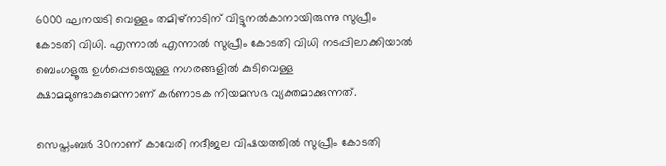6000 ഘനയടി വെള്ളം തമിഴ്‌നാടിന് വിട്ടുനല്‍കാനായിരുന്നു സുപ്രീം കോടതി വിധി. എന്നാല്‍ എന്നാല്‍ സുപ്രീം കോടതി വിധി നടപ്പിലാക്കിയാല്‍ ബെംഗളൂരു ഉള്‍പ്പെടെയുള്ള നഗരങ്ങളില്‍ കുടിവെള്ള ക്ഷാമമുണ്ടാകുമെന്നാണ് കര്‍ണാടക നിയമസഭ വ്യക്തമാക്കുന്നത്.

സെപ്തംബര്‍ 30നാണ് കാവേരി നദീജല വിഷയത്തില്‍ സുപ്രീം കോടതി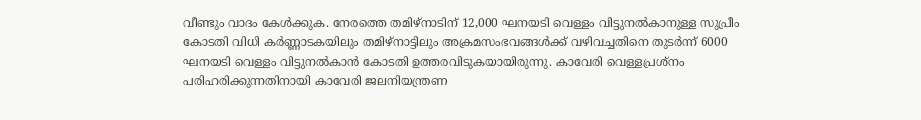വീണ്ടും വാദം കേള്‍ക്കുക. നേരത്തെ തമിഴ്‌നാടിന് 12,000 ഘനയടി വെള്ളം വിട്ടുനല്‍കാനുള്ള സുപ്രീം കോടതി വിധി കര്‍ണ്ണാടകയിലും തമിഴ്‌നാട്ടിലും അക്രമസംഭവങ്ങള്‍ക്ക് വഴിവച്ചതിനെ തുടര്‍ന്ന് 6000 ഘനയടി വെള്ളം വിട്ടുനല്‍കാന്‍ കോടതി ഉത്തരവിടുകയായിരുന്നു. കാവേരി വെള്ളപ്രശ്‌നം പരിഹരിക്കുന്നതിനായി കാവേരി ജലനിയന്ത്രണ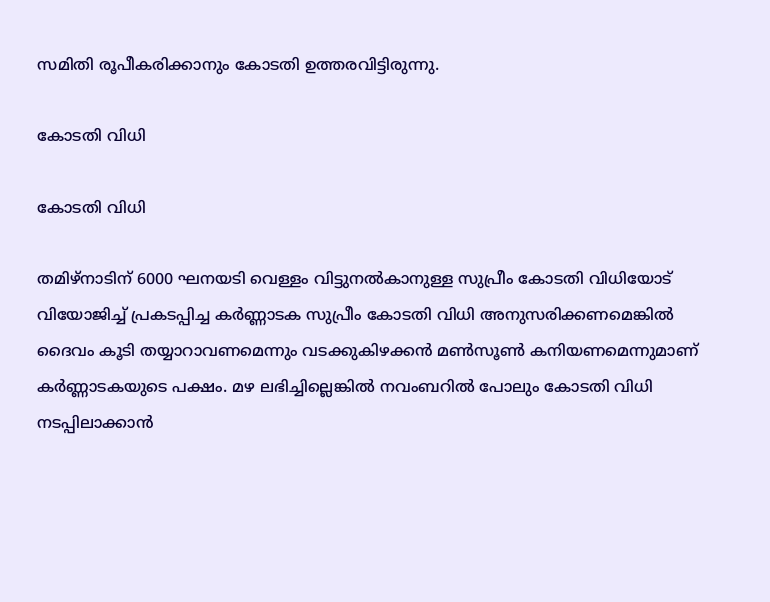സമിതി രൂപീകരിക്കാനും കോടതി ഉത്തരവിട്ടിരുന്നു.

കോടതി വിധി

കോടതി വിധി

തമിഴ്‌നാടിന് 6000 ഘനയടി വെള്ളം വിട്ടുനല്‍കാനുള്ള സുപ്രീം കോടതി വിധിയോട് വിയോജിച്ച് പ്രകടപ്പിച്ച കര്‍ണ്ണാടക സുപ്രീം കോടതി വിധി അനുസരിക്കണമെങ്കില്‍ ദൈവം കൂടി തയ്യാറാവണമെന്നും വടക്കുകിഴക്കന്‍ മണ്‍സൂണ്‍ കനിയണമെന്നുമാണ് കര്‍ണ്ണാടകയുടെ പക്ഷം. മഴ ലഭിച്ചില്ലെങ്കില്‍ നവംബറില്‍ പോലും കോടതി വിധി നടപ്പിലാക്കാന്‍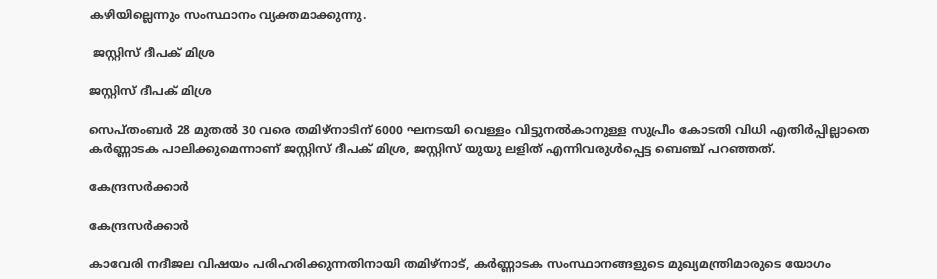കഴിയില്ലെന്നും സംസ്ഥാനം വ്യക്തമാക്കുന്നു.

 ജസ്റ്റിസ് ദീപക് മിശ്ര

ജസ്റ്റിസ് ദീപക് മിശ്ര

സെപ്തംബര്‍ 28 മുതല്‍ 30 വരെ തമിഴ്‌നാടിന് 6000 ഘനടയി വെള്ളം വിട്ടുനല്‍കാനുള്ള സുപ്രീം കോടതി വിധി എതിര്‍പ്പില്ലാതെ കര്‍ണ്ണാടക പാലിക്കുമെന്നാണ് ജസ്റ്റിസ് ദീപക് മിശ്ര, ജസ്റ്റിസ് യുയു ലളിത് എന്നിവരുള്‍പ്പെട്ട ബെഞ്ച് പറഞ്ഞത്.

കേന്ദ്രസര്‍ക്കാര്‍

കേന്ദ്രസര്‍ക്കാര്‍

കാവേരി നദീജല വിഷയം പരിഹരിക്കുന്നതിനായി തമിഴ്‌നാട്, കര്‍ണ്ണാടക സംസ്ഥാനങ്ങളുടെ മുഖ്യമന്ത്രിമാരുടെ യോഗം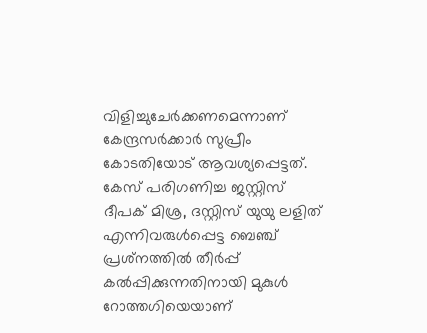വിളിച്ചുചേര്‍ക്കണമെന്നാണ് കേന്ദ്രസര്‍ക്കാര്‍ സുപ്രീം കോടതിയോട് ആവശ്യപ്പെട്ടത്. കേസ് പരിഗണിച്ച ജസ്റ്റിസ് ദീപക് മിശ്ര, ദസ്റ്റിസ് യുയു ലളിത് എന്നിവരുള്‍പ്പെട്ട ബെഞ്ച് പ്രശ്‌നത്തില്‍ തീര്‍പ്പ് കല്‍പ്പിക്കുന്നതിനായി മുകുള്‍ റോത്തഗിയെയാണ്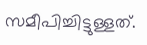സമീപിച്ചിട്ടുള്ളത്.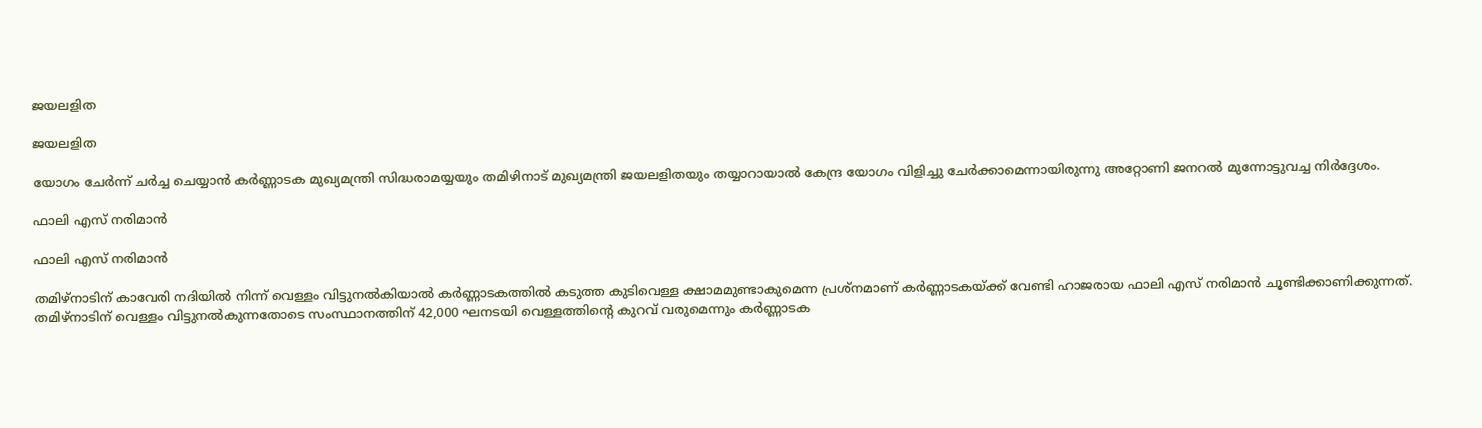ജയലളിത

ജയലളിത

യോഗം ചേര്‍ന്ന് ചര്‍ച്ച ചെയ്യാന്‍ കര്‍ണ്ണാടക മുഖ്യമന്ത്രി സിദ്ധരാമയ്യയും തമിഴിനാട് മുഖ്യമന്ത്രി ജയലളിതയും തയ്യാറായാല്‍ കേന്ദ്ര യോഗം വിളിച്ചു ചേര്‍ക്കാമെന്നായിരുന്നു അറ്റോണി ജനറല്‍ മുന്നോട്ടുവച്ച നിര്‍ദ്ദേശം.

ഫാലി എസ് നരിമാന്‍

ഫാലി എസ് നരിമാന്‍

തമിഴ്‌നാടിന് കാവേരി നദിയില്‍ നിന്ന് വെള്ളം വിട്ടുനല്‍കിയാല്‍ കര്‍ണ്ണാടകത്തില്‍ കടുത്ത കുടിവെള്ള ക്ഷാമമുണ്ടാകുമെന്ന പ്രശ്‌നമാണ് കര്‍ണ്ണാടകയ്ക്ക് വേണ്ടി ഹാജരായ ഫാലി എസ് നരിമാന്‍ ചൂണ്ടിക്കാണിക്കുന്നത്. തമിഴ്‌നാടിന് വെള്ളം വിട്ടുനല്‍കുന്നതോടെ സംസ്ഥാനത്തിന് 42,000 ഘനടയി വെള്ളത്തിന്റെ കുറവ് വരുമെന്നും കര്‍ണ്ണാടക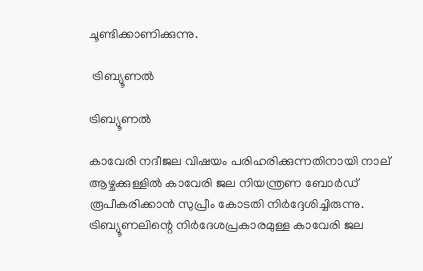ചൂണ്ടിക്കാണിക്കുന്നു.

 ട്രിബ്യൂണല്‍

ട്രിബ്യൂണല്‍

കാവേരി നദീജല വിഷയം പരിഹരിക്കുന്നതിനായി നാല് ആഴ്ചക്കുള്ളില്‍ കാവേരി ജല നിയന്ത്രണ ബോര്‍ഡ് രൂപീകരിക്കാന്‍ സുപ്രീം കോടതി നിര്‍ദ്ദേശിച്ചിരുന്നു. ട്രിബ്യൂണലിന്റെ നിര്‍ദേശപ്രകാരമുള്ള കാവേരി ജല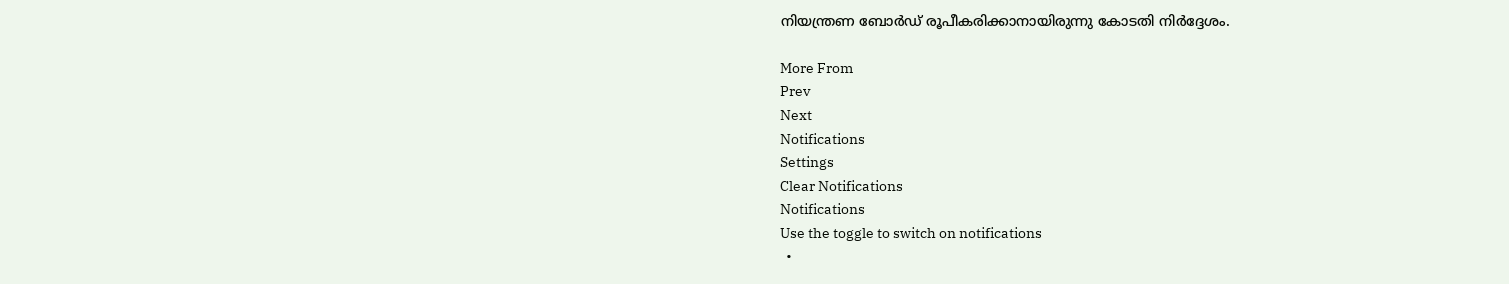നിയന്ത്രണ ബോര്‍ഡ് രൂപീകരിക്കാനായിരുന്നു കോടതി നിര്‍ദ്ദേശം.

More From
Prev
Next
Notifications
Settings
Clear Notifications
Notifications
Use the toggle to switch on notifications
  •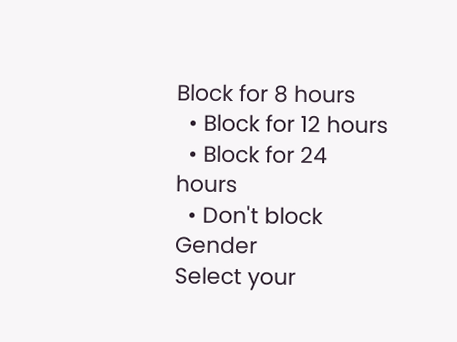Block for 8 hours
  • Block for 12 hours
  • Block for 24 hours
  • Don't block
Gender
Select your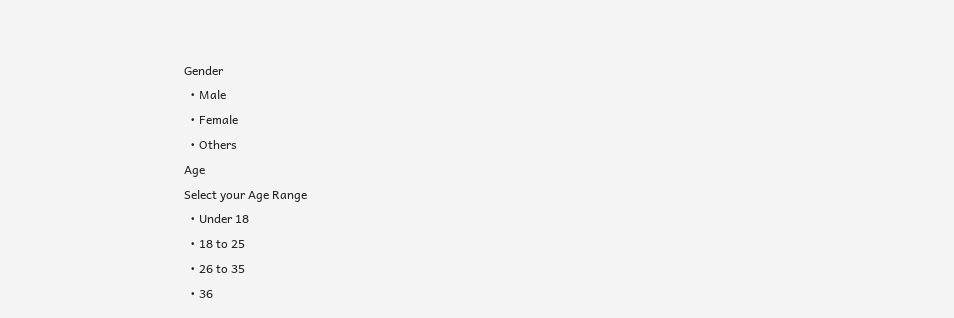Gender
  • Male
  • Female
  • Others
Age
Select your Age Range
  • Under 18
  • 18 to 25
  • 26 to 35
  • 36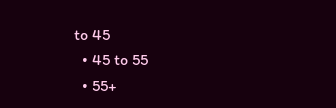to 45
  • 45 to 55
  • 55+